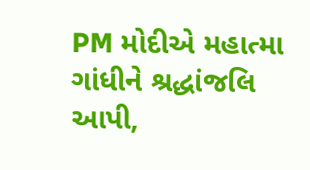PM મોદીએ મહાત્મા ગાંધીને શ્રદ્ધાંજલિ આપી,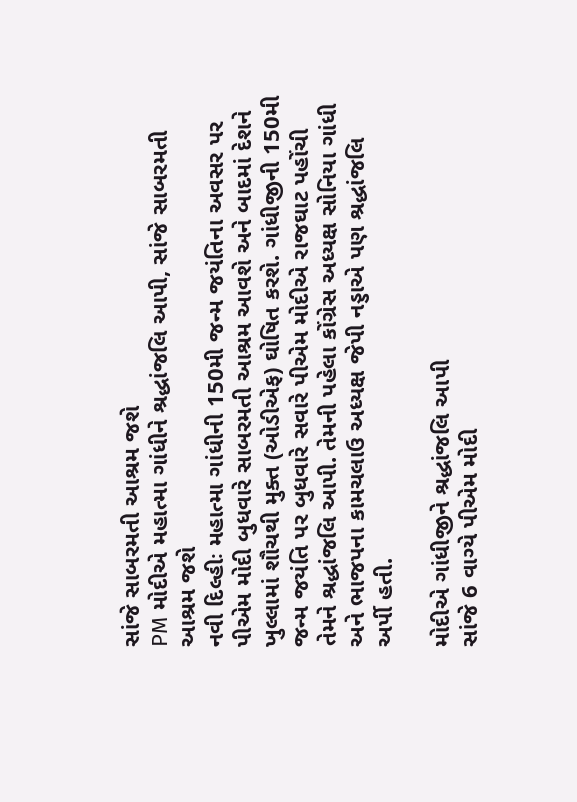સાંજે સાબરમતી આશ્રમ જશે
PM મોદીએ મહાત્મા ગાંધીને શ્રદ્ધાંજલિ આપી, સાંજે સાબરમતી આશ્રમ જશે
નવી દિલ્હીઃ મહાત્મા ગાંધીની 150મી જન્મ જયંતિના અવસર પર પીએમ મોદી બુધવારે સાબરમતી આશ્રમ આવશે અને બાદમાં દેશને ખુલ્લામાં શૌચથી મુક્ત (ઓડીએફ) ઘોષિત કરશે. ગાંધીજીની 150મી જન્મ જયંતિ પર બુધવારે સવારે પીએમ મોદીએ રાજઘાટ પહોંચી તેમને શ્રદ્ધાંજલિ આપી. તેમની પહેલા કોંગ્રેસ અધ્યક્ષ સોનિયા ગાંધી અને ભાજપના કામચલાઉ અધ્યક્ષ જેપી નડ્ડાએ પણ શ્રદ્ધાંજલિ અર્પી હતી.

મોદીએ ગાંધીજીને શ્રદ્ધાંજલિ આપી
સાંજે 6 વાગ્યે પીએમ મોદી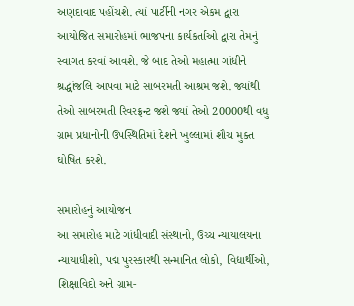અણદાવાદ પહોંચશે. ત્યાં પાર્ટીની નગર એકમ દ્વારા આયોજિત સમારોહમાં ભાજપના કાર્યકર્તાઓ દ્વારા તેમનું સ્વાગત કરવાં આવશે. જે બાદ તેઓ મહાત્મા ગાંધીને શ્રદ્ધાંજલિ આપવા માટે સાબરમતી આશ્રમ જશે. જ્યાંથી તેઓ સાબરમતી રિવરફ્રન્ટ જશે જ્યાં તેઓ 20000થી વધુ ગ્રામ પ્રધાનોની ઉપસ્થિતિમાં દેશને ખુલ્લામાં શૌચ મુક્ત ઘોષિત કરશે.

સમારોહનું આયોજન
આ સમારોહ માટે ગાંધીવાદી સંસ્થાનો, ઉચ્ચ ન્યાયાલયના ન્યાયાધીશો, પદ્મ પુરસ્કારથી સન્માનિત લોકો, વિદ્યાર્થીઓ, શિક્ષાવિદો અને ગ્રામ-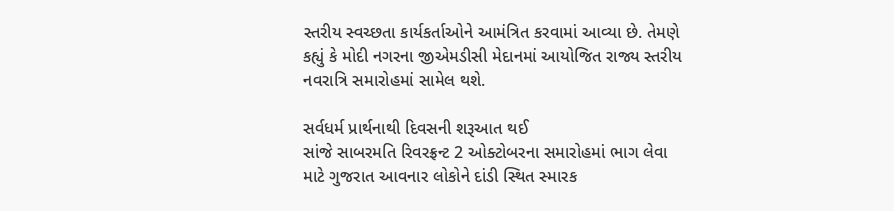સ્તરીય સ્વચ્છતા કાર્યકર્તાઓને આમંત્રિત કરવામાં આવ્યા છે. તેમણે કહ્યું કે મોદી નગરના જીએમડીસી મેદાનમાં આયોજિત રાજ્ય સ્તરીય નવરાત્રિ સમારોહમાં સામેલ થશે.

સર્વધર્મ પ્રાર્થનાથી દિવસની શરૂઆત થઈ
સાંજે સાબરમતિ રિવરફ્રન્ટ 2 ઓક્ટોબરના સમારોહમાં ભાગ લેવા માટે ગુજરાત આવનાર લોકોને દાંડી સ્થિત સ્મારક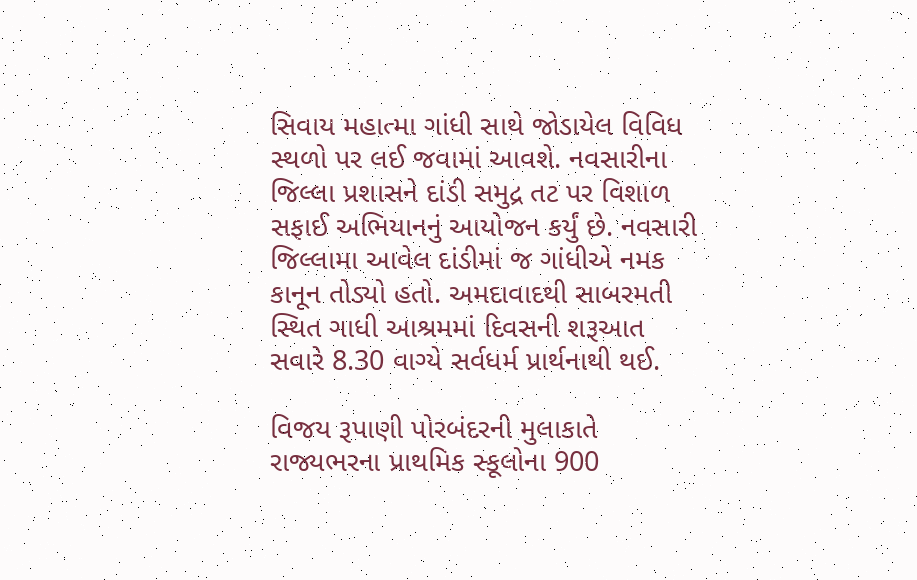સિવાય મહાત્મા ગાંધી સાથે જોડાયેલ વિવિધ સ્થળો પર લઈ જવામાં આવશે. નવસારીના જિલ્લા પ્રશાસને દાંડી સમુદ્ર તટ પર વિશાળ સફાઈ અભિયાનનું આયોજન કર્યું છે. નવસારી જિલ્લામા આવેલ દાંડીમાં જ ગાંધીએ નમક કાનૂન તોડ્યો હતો. અમદાવાદથી સાબરમતી સ્થિત ગાધી આશ્રમમાં દિવસની શરૂઆત સવારે 8.30 વાગ્યે સર્વધર્મ પ્રાર્થનાથી થઈ.

વિજય રૂપાણી પોરબંદરની મુલાકાતે
રાજ્યભરના પ્રાથમિક સ્કૂલોના 900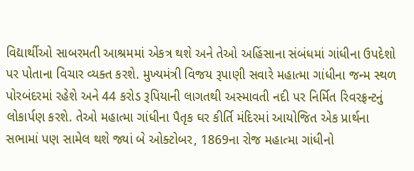વિદ્યાર્થીઓ સાબરમતી આશ્રમમાં એકત્ર થશે અને તેઓ અહિંસાના સંબંધમાં ગાંધીના ઉપદેશો પર પોતાના વિચાર વ્યક્ત કરશે. મુખ્યમંત્રી વિજય રૂપાણી સવારે મહાત્મા ગાંધીના જન્મ સ્થળ પોરબંદરમાં રહેશે અને 44 કરોડ રૂપિયાની લાગતથી અસ્માવતી નદી પર નિર્મિત રિવરફ્રન્ટનું લોકાર્પણ કરશે. તેઓ મહાત્મા ગાંધીના પૈતૃક ઘર કીર્તિ મંદિરમાં આયોજિત એક પ્રાર્થના સભામાં પણ સામેલ થશે જ્યાં બે ઓક્ટોબર, 1869ના રોજ મહાત્મા ગાંધીનો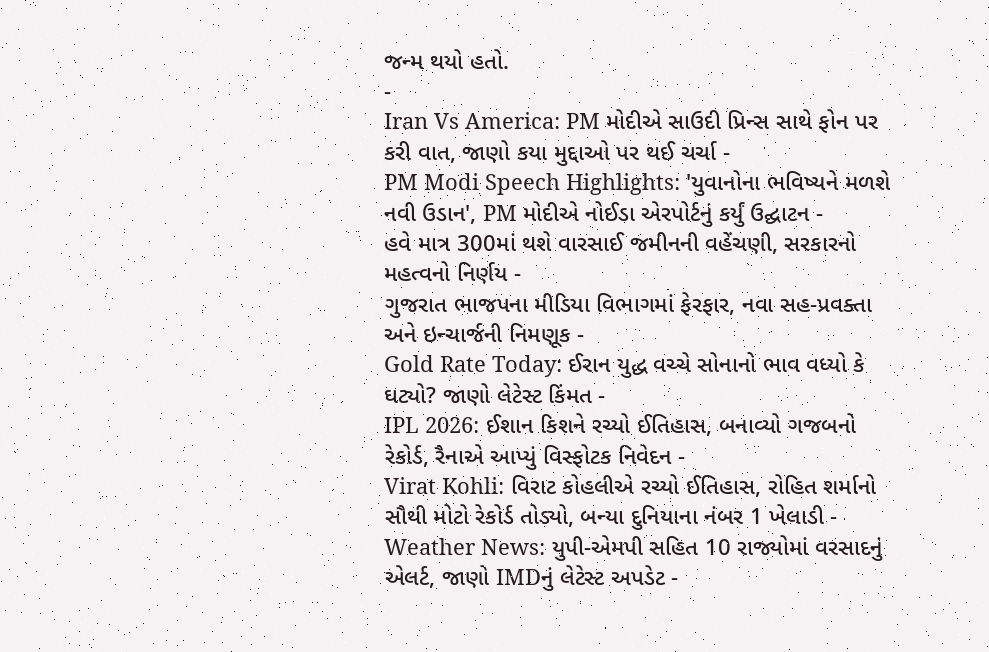જન્મ થયો હતો.
-
Iran Vs America: PM મોદીએ સાઉદી પ્રિન્સ સાથે ફોન પર કરી વાત, જાણો કયા મુદ્દાઓ પર થઈ ચર્ચા -
PM Modi Speech Highlights: 'યુવાનોના ભવિષ્યને મળશે નવી ઉડાન', PM મોદીએ નોઈડા એરપોર્ટનું કર્યું ઉદ્ઘાટન -
હવે માત્ર 300માં થશે વારસાઈ જમીનની વહેંચણી, સરકારનો મહત્વનો નિર્ણય -
ગુજરાત ભાજપના મીડિયા વિભાગમાં ફેરફાર, નવા સહ-પ્રવક્તા અને ઇન્ચાર્જની નિમણૂક -
Gold Rate Today: ઈરાન યુદ્ધ વચ્ચે સોનાનો ભાવ વધ્યો કે ઘટ્યો? જાણો લેટેસ્ટ કિંમત -
IPL 2026: ઈશાન કિશને રચ્યો ઈતિહાસ, બનાવ્યો ગજબનો રેકોર્ડ, રૈનાએ આપ્યું વિસ્ફોટક નિવેદન -
Virat Kohli: વિરાટ કોહલીએ રચ્યો ઈતિહાસ, રોહિત શર્માનો સૌથી મોટો રેકોર્ડ તોડ્યો, બન્યા દુનિયાના નંબર 1 ખેલાડી -
Weather News: યુપી-એમપી સહિત 10 રાજ્યોમાં વરસાદનું એલર્ટ, જાણો IMDનું લેટેસ્ટ અપડેટ -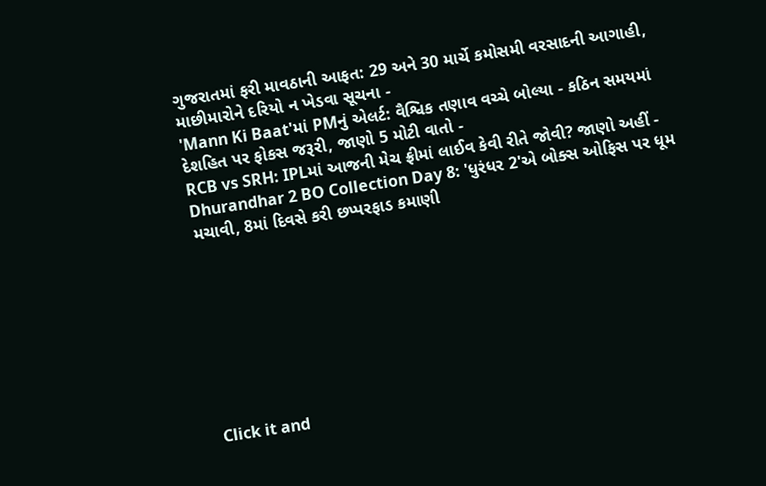ગુજરાતમાં ફરી માવઠાની આફત: 29 અને 30 માર્ચે કમોસમી વરસાદની આગાહી, માછીમારોને દરિયો ન ખેડવા સૂચના -
'Mann Ki Baat'માં PMનું એલર્ટ: વૈશ્વિક તણાવ વચ્ચે બોલ્યા - કઠિન સમયમાં દેશહિત પર ફોકસ જરૂરી, જાણો 5 મોટી વાતો -
RCB vs SRH: IPLમાં આજની મેચ ફ્રીમાં લાઈવ કેવી રીતે જોવી? જાણો અહીં -
Dhurandhar 2 BO Collection Day 8: 'ધુરંધર 2'એ બોક્સ ઓફિસ પર ધૂમ મચાવી, 8માં દિવસે કરી છપ્પરફાડ કમાણી








Click it and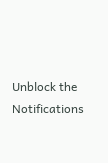Unblock the Notifications